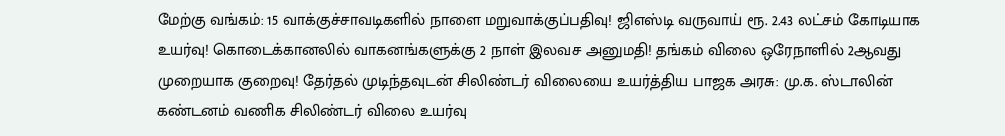மேற்கு வங்கம்: 15 வாக்குச்சாவடிகளில் நாளை மறுவாக்குப்பதிவு! ஜிஎஸ்டி வருவாய் ரூ. 2.43 லட்சம் கோடியாக உயர்வு! கொடைக்கானலில் வாகனங்களுக்கு 2 நாள் இலவச அனுமதி! தங்கம் விலை ஒரேநாளில் 2ஆவது முறையாக குறைவு! தேர்தல் முடிந்தவுடன் சிலிண்டர் விலையை உயர்த்திய பாஜக அரசு: மு.க. ஸ்டாலின் கண்டனம் வணிக சிலிண்டர் விலை உயர்வு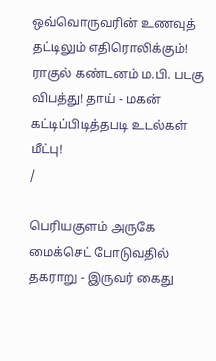ஒவ்வொருவரின் உணவுத் தட்டிலும் எதிரொலிக்கும்! ராகுல் கண்டனம் ம.பி. படகு விபத்து! தாய் - மகன் கட்டிப்பிடித்தபடி உடல்கள் மீட்பு!
/

பெரியகுளம் அருகே மைக்செட் போடுவதில் தகராறு - இருவர் கைது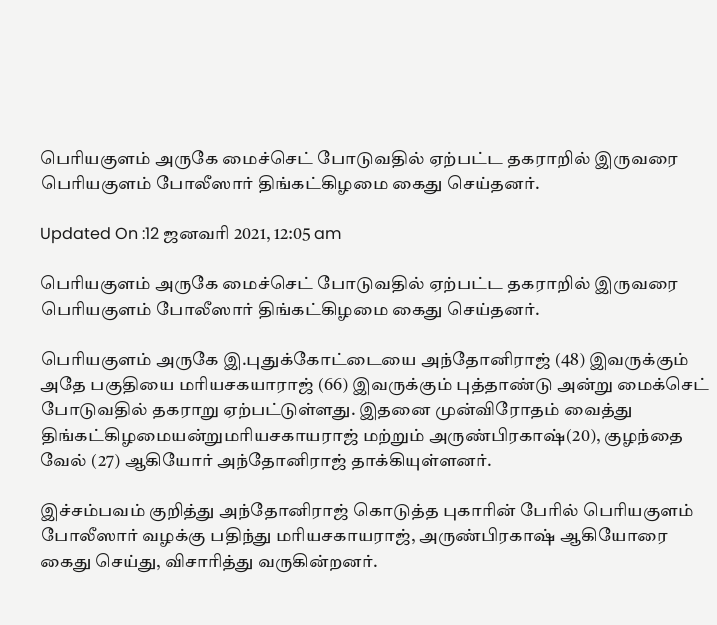பெரியகுளம் அருகே மைச்செட் போடுவதில் ஏற்பட்ட தகராறில் இருவரை பெரியகுளம் போலீஸார் திங்கட்கிழமை கைது செய்தனர்.

Updated On :12 ஜனவரி 2021, 12:05 am

பெரியகுளம் அருகே மைச்செட் போடுவதில் ஏற்பட்ட தகராறில் இருவரை பெரியகுளம் போலீஸார் திங்கட்கிழமை கைது செய்தனர்.

பெரியகுளம் அருகே இ.புதுக்கோட்டையை அந்தோனிராஜ் (48) இவருக்கும் அதே பகுதியை மரியசகயாராஜ் (66) இவருக்கும் புத்தாண்டு அன்று மைக்செட் போடுவதில் தகராறு ஏற்பட்டுள்ளது. இதனை முன்விரோதம் வைத்து திங்கட்கிழமையன்றுமரியசகாயராஜ் மற்றும் அருண்பிரகாஷ்(20), குழந்தை வேல் (27) ஆகியோர் அந்தோனிராஜ் தாக்கியுள்ளனர்.

இச்சம்பவம் குறித்து அந்தோனிராஜ் கொடுத்த புகாரின் பேரில் பெரியகுளம் போலீஸார் வழக்கு பதிந்து மரியசகாயராஜ், அருண்பிரகாஷ் ஆகியோரை கைது செய்து, விசாரித்து வருகின்றனர்.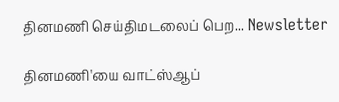தினமணி செய்திமடலைப் பெற... Newsletter

தினமணி'யை வாட்ஸ்ஆப்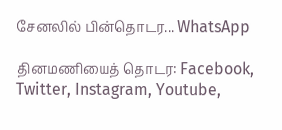சேனலில் பின்தொடர... WhatsApp

தினமணியைத் தொடர: Facebook, Twitter, Instagram, Youtube,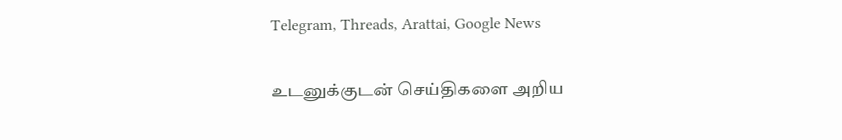Telegram, Threads, Arattai, Google News

உடனுக்குடன் செய்திகளை அறிய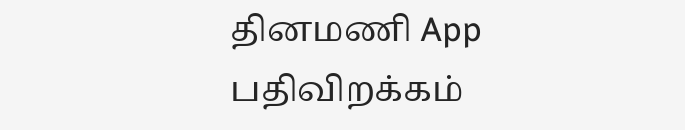தினமணி App பதிவிறக்கம்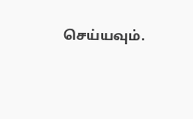செய்யவும்.